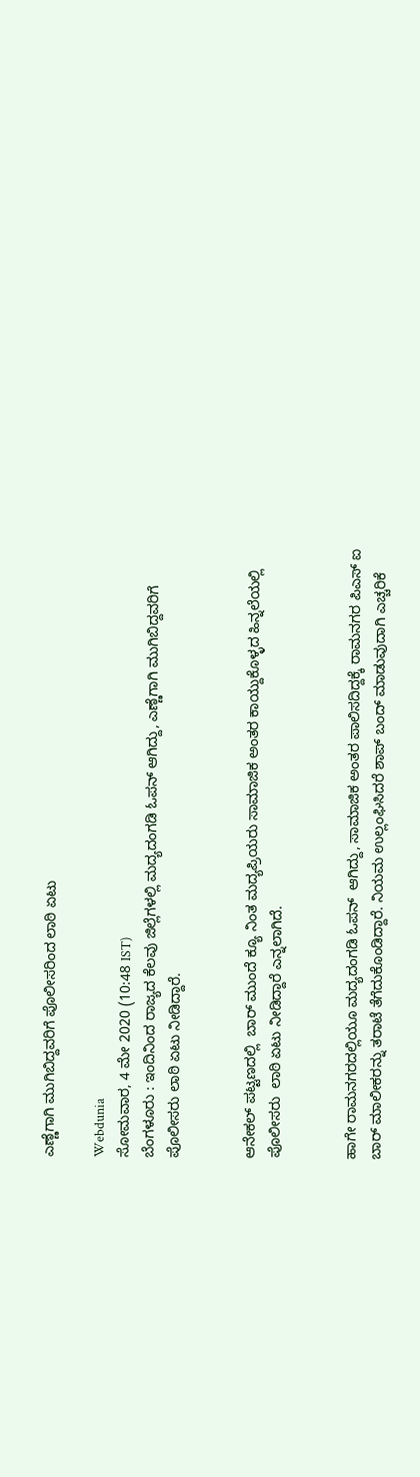ಎಣ್ಣೆಗಾಗಿ ಮುಗಿಬಿದ್ದವರಿಗೆ ಪೊಲೀಸರಿಂದ ಲಾಠಿ ಏಟು

Webdunia
ಸೋಮವಾರ, 4 ಮೇ 2020 (10:48 IST)
ಬೆಂಗಳೂರು : ಇಂದಿನಿಂದ ರಾಜ್ಯದ ಕೆಲವು ಜಿಲ್ಲೆಗಳಲ್ಲಿ ಮದ್ಯದಂಗಡಿ ಓಪನ್ ಆಗಿದ್ದು, ಎಣ್ಣೆಗಾಗಿ ಮುಗಿಬಿದ್ದವರಿಗೆ ಪೊಲೀಸರು ಲಾಠಿ ಏಟು ನೀಡಿದ್ದಾರೆ.


ಆನೇಕಲ್ ಪಟ್ಟಣದಲ್ಲಿ  ಬಾರ್ ಮುಂದೆ ಕ್ಯೂ ನಿಂತ ಮದ್ಯಪ್ರಿಯರು ಸಾಮಾಜಿಕ ಅಂತರ ಕಾಯ್ದುಕೊಳ್ಳದ ಹಿನ್ನಲೆಯಲ್ಲಿ ಪೊಲೀಸರು  ಲಾಠಿ ಏಟು ನೀಡಿದ್ದಾರೆ ಎನ್ನಲಾಗಿದೆ.


ಹಾಗೇ ರಾಮನಗರದಲ್ಲಿಯೂ ಮದ್ಯದಂಗಡಿ ಓಪನ್  ಆಗಿದ್ದು, ಸಾಮಾಜಿಕ ಅಂತರ ಪಾಲಿಸದಿದ್ದಕ್ಕೆ ರಾಮನಗರ ಪಿಎಸ್ ಐ  ಬಾರ್ ಮಾಲೀಕರನ್ನು ತರಾಟೆ ತೆಗೆದುಕೊಂಡಿದ್ದಾರೆ. ನಿಯಮ ಉಲ್ಲಂಘಿಸಿದರೆ ಶಾಪ್ ಬಂದ್ ಮಾಡುವುದಾಗಿ ಎಚ್ಚರಿಕೆ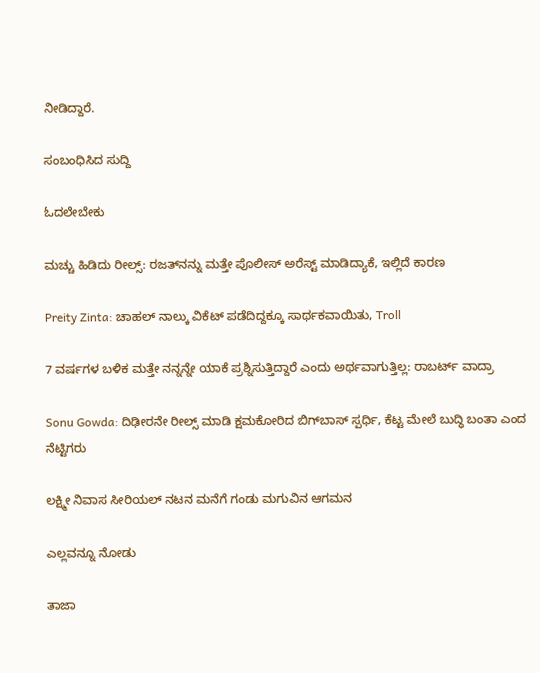ನೀಡಿದ್ದಾರೆ.

ಸಂಬಂಧಿಸಿದ ಸುದ್ದಿ

ಓದಲೇಬೇಕು

ಮಚ್ಚು ಹಿಡಿದು ರೀಲ್ಸ್‌: ರಜತ್‌ನನ್ನು ಮತ್ತೇ ಪೊಲೀಸ್ ಅರೆಸ್ಟ್ ಮಾಡಿದ್ಯಾಕೆ, ಇಲ್ಲಿದೆ ಕಾರಣ

Preity Zinta: ಚಾಹಲ್ ನಾಲ್ಕು ವಿಕೆಟ್ ಪಡೆದಿದ್ದಕ್ಕೂ ಸಾರ್ಥಕವಾಯಿತು, Troll

7 ವರ್ಷಗಳ ಬಳಿಕ ಮತ್ತೇ ನನ್ನನ್ನೇ ಯಾಕೆ ಪ್ರಶ್ನಿಸುತ್ತಿದ್ದಾರೆ ಎಂದು ಅರ್ಥವಾಗುತ್ತಿಲ್ಲ: ರಾಬರ್ಟ್‌ ವಾದ್ರಾ

Sonu Gowda: ದಿಢೀರನೇ ರೀಲ್ಸ್ ಮಾಡಿ ಕ್ಷಮಕೋರಿದ ಬಿಗ್‌ಬಾಸ್‌ ಸ್ಪರ್ಧಿ, ಕೆಟ್ಟ ಮೇಲೆ ಬುದ್ಧಿ ಬಂತಾ ಎಂದ ನೆಟ್ಟಿಗರು

ಲಕ್ಷ್ಮೀ ನಿವಾಸ ಸೀರಿಯಲ್ ನಟನ ಮನೆಗೆ ಗಂಡು ಮಗುವಿನ ಆಗಮನ

ಎಲ್ಲವನ್ನೂ ನೋಡು

ತಾಜಾ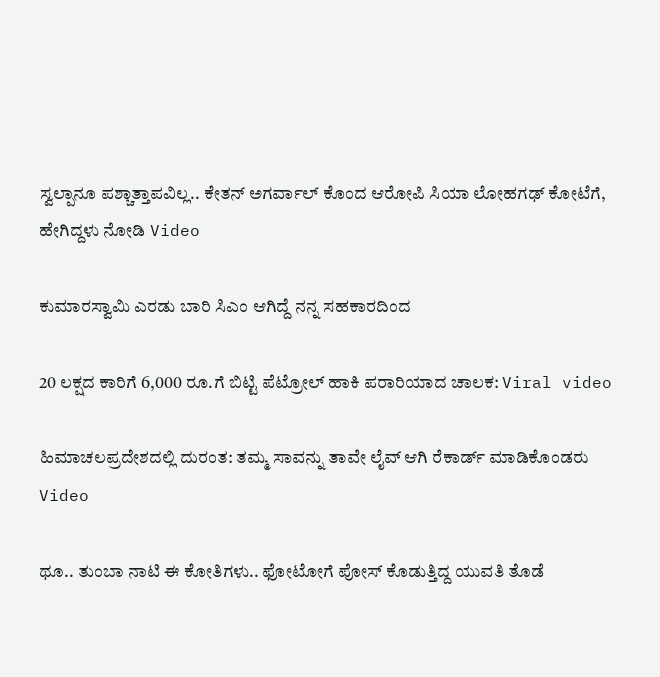ಸ್ವಲ್ಪಾನೂ ಪಶ್ಚಾತ್ತಾಪವಿಲ್ಲ.. ಕೇತನ್ ಅಗರ್ವಾಲ್ ಕೊಂದ ಆರೋಪಿ ಸಿಯಾ ಲೋಹಗಢ್ ಕೋಟೆಗೆ, ಹೇಗಿದ್ದಳು ನೋಡಿ Video

ಕುಮಾರಸ್ವಾಮಿ ಎರಡು ಬಾರಿ ಸಿಎಂ ಆಗಿದ್ದೆ ನನ್ನ ಸಹಕಾರದಿಂದ

20 ಲಕ್ಷದ ಕಾರಿಗೆ 6,000 ರೂ.ಗೆ ಬಿಟ್ಟಿ ಪೆಟ್ರೋಲ್ ಹಾಕಿ ಪರಾರಿಯಾದ ಚಾಲಕ: Viral video

ಹಿಮಾಚಲಪ್ರದೇಶದಲ್ಲಿ ದುರಂತ: ತಮ್ಮ ಸಾವನ್ನು ತಾವೇ ಲೈವ್ ಆಗಿ ರೆಕಾರ್ಡ್ ಮಾಡಿಕೊಂಡರು Video

ಥೂ.. ತುಂಬಾ ನಾಟಿ ಈ ಕೋತಿಗಳು.. ಫೋಟೋಗೆ ಪೋಸ್ ಕೊಡುತ್ತಿದ್ದ ಯುವತಿ ತೊಡೆ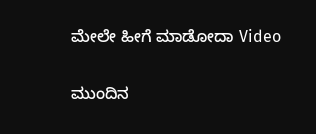ಮೇಲೇ ಹೀಗೆ ಮಾಡೋದಾ Video

ಮುಂದಿನ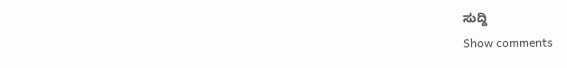ಸುದ್ದಿ
Show comments